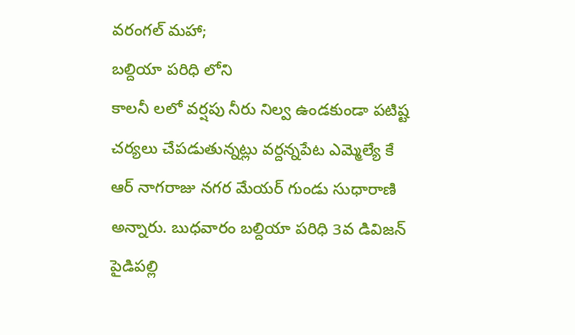వరంగల్ మహా;
బల్దియా పరిధి లోని
కాలనీ లలో వర్షపు నీరు నిల్వ ఉండకుండా పటిష్ట చర్యలు చేపడుతున్నట్లు వర్దన్నపేట ఎమ్మెల్యే కే ఆర్ నాగరాజు నగర మేయర్ గుండు సుధారాణి అన్నారు. బుధవారం బల్దియా పరిధి 3వ డివిజన్ పైడిపల్లి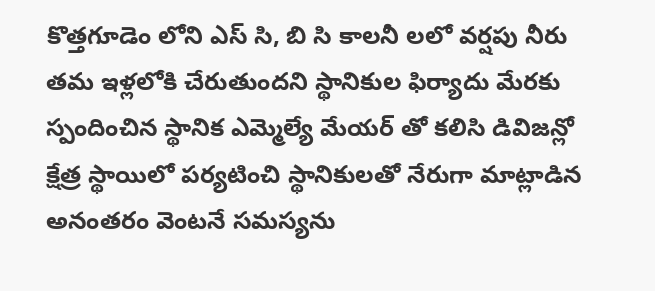కొత్తగూడెం లోని ఎస్ సి, బి సి కాలనీ లలో వర్షపు నీరు తమ ఇళ్లలోకి చేరుతుందని స్థానికుల ఫిర్యాదు మేరకు స్పందించిన స్థానిక ఎమ్మెల్యే మేయర్ తో కలిసి డివిజన్లో క్షేత్ర స్థాయిలో పర్యటించి స్థానికులతో నేరుగా మాట్లాడిన అనంతరం వెంటనే సమస్యను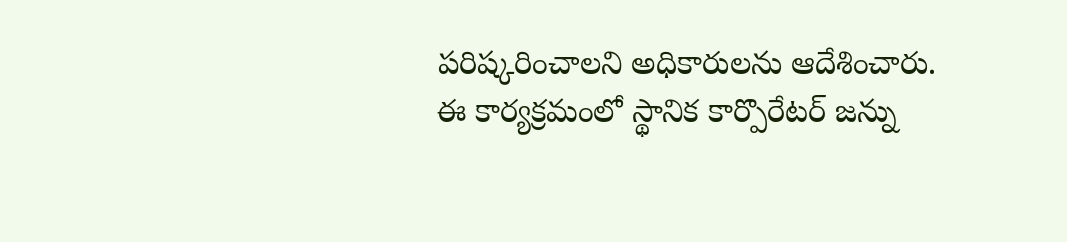పరిష్కరించాలని అధికారులను ఆదేశించారు.
ఈ కార్యక్రమంలో స్థానిక కార్పొరేటర్ జన్ను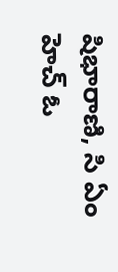షిభారాణి, సి ఏం హెచ్ ఓ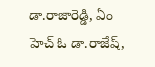డా.రాజారెడ్డి, ఏం హెచ్ ఓ డా.రాజేష్,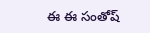ఈ ఈ సంతోష్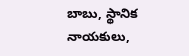బాబు, స్థానిక నాయకులు,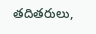తదితరులు,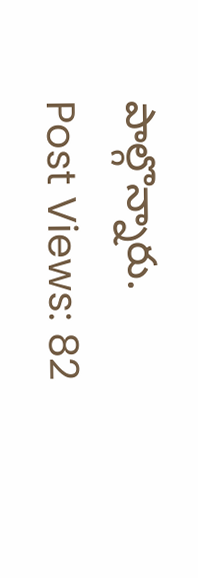పాల్గొన్నారు.
Post Views: 82